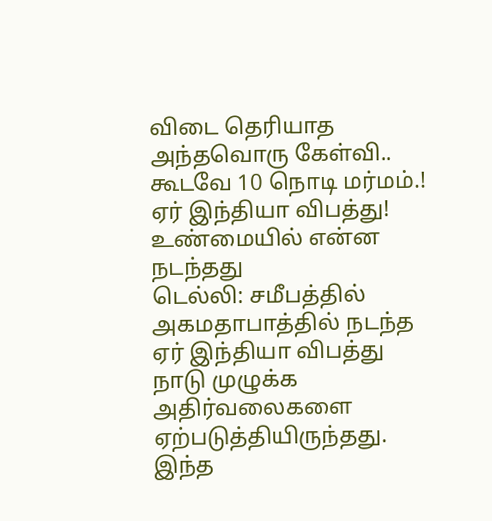விடை தெரியாத அந்தவொரு கேள்வி.. கூடவே 10 நொடி மர்மம்.! ஏர் இந்தியா விபத்து! உண்மையில் என்ன நடந்தது
டெல்லி: சமீபத்தில் அகமதாபாத்தில் நடந்த ஏர் இந்தியா விபத்து நாடு முழுக்க அதிர்வலைகளை ஏற்படுத்தியிருந்தது. இந்த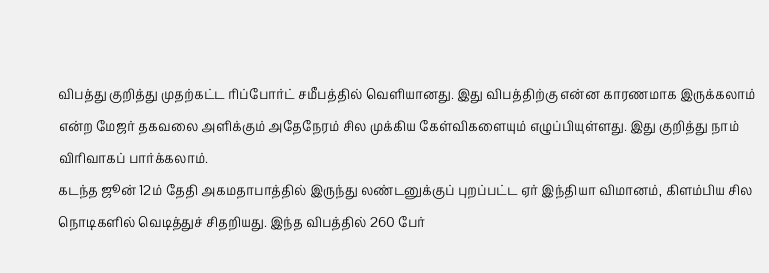விபத்து குறித்து முதற்கட்ட ரிப்போர்ட் சமீபத்தில் வெளியானது. இது விபத்திற்கு என்ன காரணமாக இருக்கலாம் என்ற மேஜர் தகவலை அளிக்கும் அதேநேரம் சில முக்கிய கேள்விகளையும் எழுப்பியுள்ளது. இது குறித்து நாம் விரிவாகப் பார்க்கலாம்.
கடந்த ஜூன் 12ம் தேதி அகமதாபாத்தில் இருந்து லண்டனுக்குப் புறப்பட்ட ஏர் இந்தியா விமானம், கிளம்பிய சில நொடிகளில் வெடித்துச் சிதறியது. இந்த விபத்தில் 260 பேர்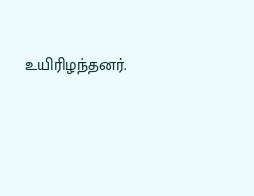உயிரிழந்தனர்.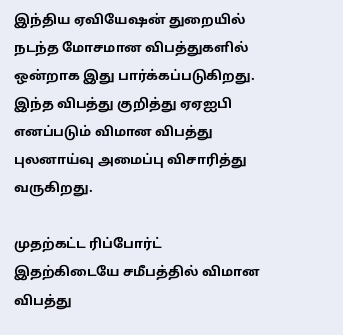இந்திய ஏவியேஷன் துறையில் நடந்த மோசமான விபத்துகளில் ஒன்றாக இது பார்க்கப்படுகிறது. இந்த விபத்து குறித்து ஏஏஐபி எனப்படும் விமான விபத்து புலனாய்வு அமைப்பு விசாரித்து வருகிறது.

முதற்கட்ட ரிப்போர்ட்
இதற்கிடையே சமீபத்தில் விமான விபத்து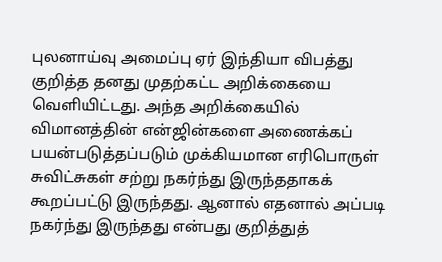புலனாய்வு அமைப்பு ஏர் இந்தியா விபத்து குறித்த தனது முதற்கட்ட அறிக்கையை வெளியிட்டது. அந்த அறிக்கையில் விமானத்தின் என்ஜின்களை அணைக்கப் பயன்படுத்தப்படும் முக்கியமான எரிபொருள் சுவிட்சுகள் சற்று நகர்ந்து இருந்ததாகக் கூறப்பட்டு இருந்தது. ஆனால் எதனால் அப்படி நகர்ந்து இருந்தது என்பது குறித்துத்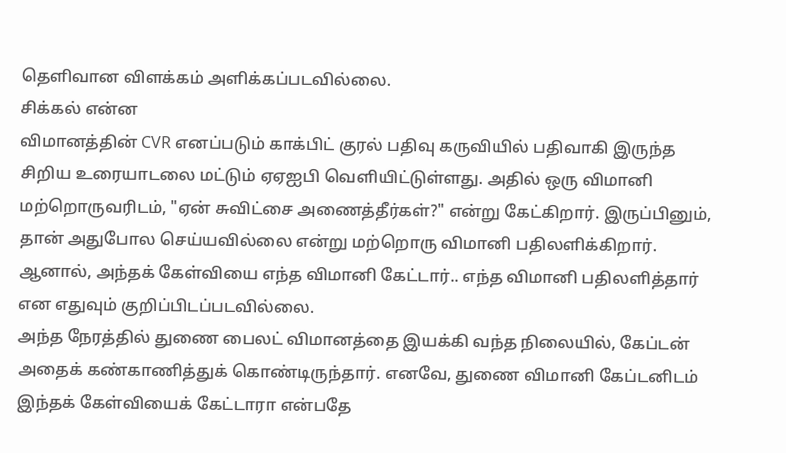தெளிவான விளக்கம் அளிக்கப்படவில்லை.
சிக்கல் என்ன
விமானத்தின் CVR எனப்படும் காக்பிட் குரல் பதிவு கருவியில் பதிவாகி இருந்த சிறிய உரையாடலை மட்டும் ஏஏஐபி வெளியிட்டுள்ளது. அதில் ஒரு விமானி மற்றொருவரிடம், "ஏன் சுவிட்சை அணைத்தீர்கள்?" என்று கேட்கிறார். இருப்பினும், தான் அதுபோல செய்யவில்லை என்று மற்றொரு விமானி பதிலளிக்கிறார். ஆனால், அந்தக் கேள்வியை எந்த விமானி கேட்டார்.. எந்த விமானி பதிலளித்தார் என எதுவும் குறிப்பிடப்படவில்லை.
அந்த நேரத்தில் துணை பைலட் விமானத்தை இயக்கி வந்த நிலையில், கேப்டன் அதைக் கண்காணித்துக் கொண்டிருந்தார். எனவே, துணை விமானி கேப்டனிடம் இந்தக் கேள்வியைக் கேட்டாரா என்பதே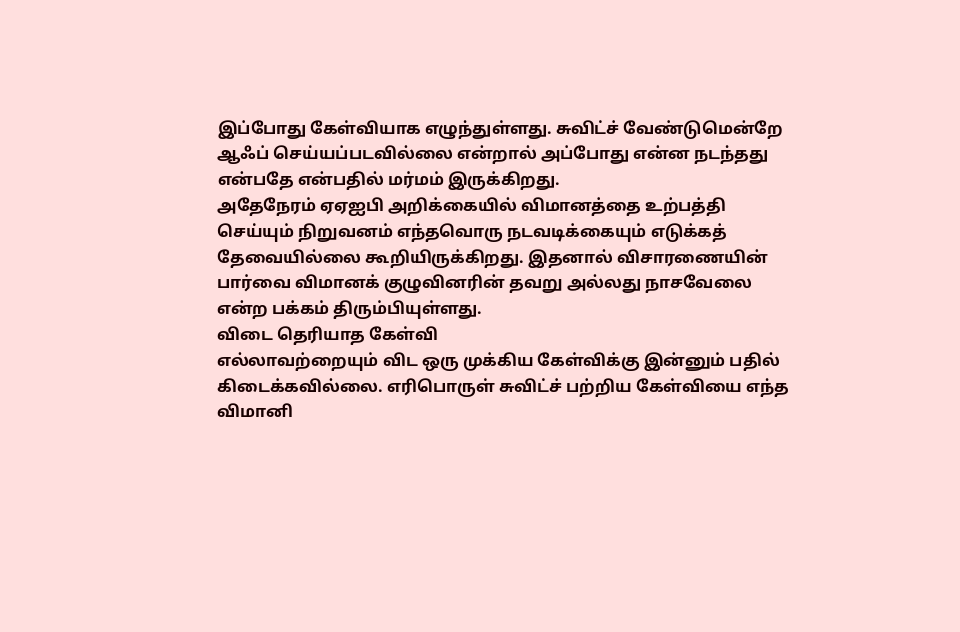இப்போது கேள்வியாக எழுந்துள்ளது. சுவிட்ச் வேண்டுமென்றே ஆஃப் செய்யப்படவில்லை என்றால் அப்போது என்ன நடந்தது என்பதே என்பதில் மர்மம் இருக்கிறது.
அதேநேரம் ஏஏஐபி அறிக்கையில் விமானத்தை உற்பத்தி செய்யும் நிறுவனம் எந்தவொரு நடவடிக்கையும் எடுக்கத் தேவையில்லை கூறியிருக்கிறது. இதனால் விசாரணையின் பார்வை விமானக் குழுவினரின் தவறு அல்லது நாசவேலை என்ற பக்கம் திரும்பியுள்ளது.
விடை தெரியாத கேள்வி
எல்லாவற்றையும் விட ஒரு முக்கிய கேள்விக்கு இன்னும் பதில் கிடைக்கவில்லை. எரிபொருள் சுவிட்ச் பற்றிய கேள்வியை எந்த விமானி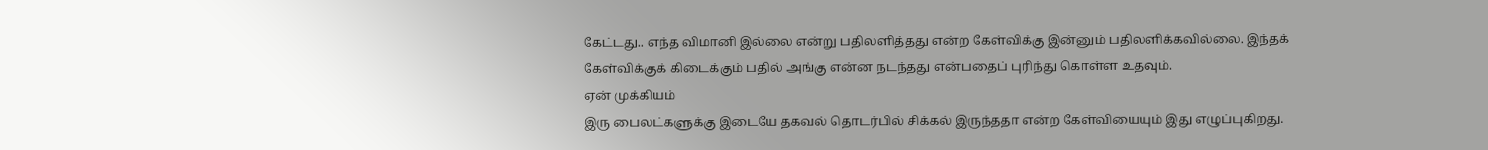கேட்டது.. எந்த விமானி இல்லை என்று பதிலளித்தது என்ற கேள்விக்கு இன்னும் பதிலளிக்கவில்லை. இந்தக் கேள்விக்குக் கிடைக்கும் பதில் அங்கு என்ன நடந்தது என்பதைப் புரிந்து கொள்ள உதவும்.
ஏன் முக்கியம்
இரு பைலட்களுக்கு இடையே தகவல் தொடர்பில் சிக்கல் இருந்ததா என்ற கேள்வியையும் இது எழுப்புகிறது.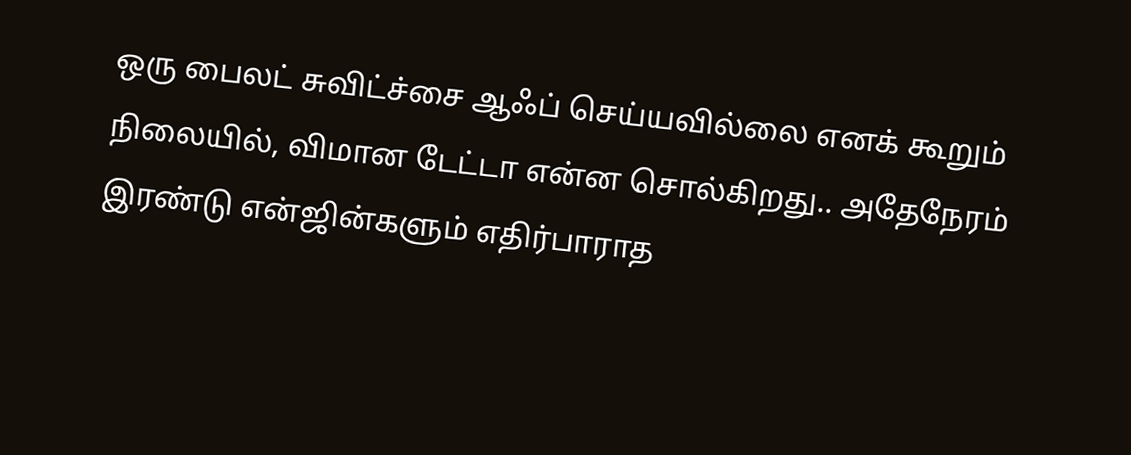ஒரு பைலட் சுவிட்ச்சை ஆஃப் செய்யவில்லை எனக் கூறும் நிலையில், விமான டேட்டா என்ன சொல்கிறது.. அதேநேரம் இரண்டு என்ஜின்களும் எதிர்பாராத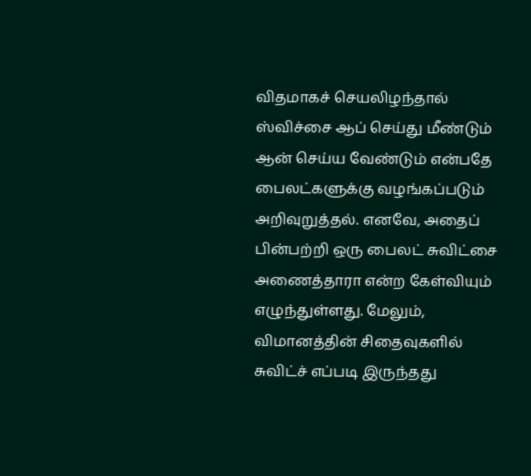விதமாகச் செயலிழந்தால் ஸ்விச்சை ஆப் செய்து மீண்டும் ஆன் செய்ய வேண்டும் என்பதே பைலட்களுக்கு வழங்கப்படும் அறிவுறுத்தல். எனவே, அதைப் பின்பற்றி ஒரு பைலட் சுவிட்சை அணைத்தாரா என்ற கேள்வியும் எழுந்துள்ளது. மேலும், விமானத்தின் சிதைவுகளில் சுவிட்ச் எப்படி இருந்தது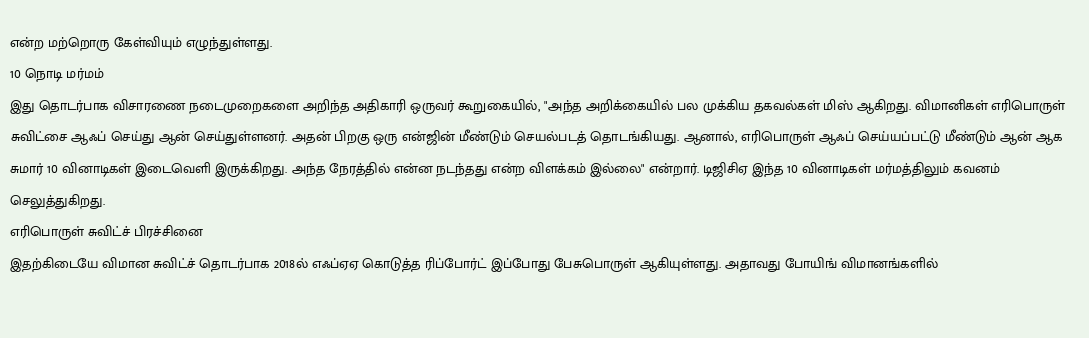என்ற மற்றொரு கேள்வியும் எழுந்துள்ளது.
10 நொடி மர்மம்
இது தொடர்பாக விசாரணை நடைமுறைகளை அறிந்த அதிகாரி ஒருவர் கூறுகையில், "அந்த அறிக்கையில் பல முக்கிய தகவல்கள் மிஸ் ஆகிறது. விமானிகள் எரிபொருள் சுவிட்சை ஆஃப் செய்து ஆன் செய்துள்ளனர். அதன் பிறகு ஒரு என்ஜின் மீண்டும் செயல்படத் தொடங்கியது. ஆனால், எரிபொருள் ஆஃப் செய்யப்பட்டு மீண்டும் ஆன் ஆக சுமார் 10 வினாடிகள் இடைவெளி இருக்கிறது. அந்த நேரத்தில் என்ன நடந்தது என்ற விளக்கம் இல்லை" என்றார். டிஜிசிஏ இந்த 10 வினாடிகள் மர்மத்திலும் கவனம் செலுத்துகிறது.
எரிபொருள் சுவிட்ச் பிரச்சினை
இதற்கிடையே விமான சுவிட்ச் தொடர்பாக 2018ல் எஃப்ஏஏ கொடுத்த ரிப்போர்ட் இப்போது பேசுபொருள் ஆகியுள்ளது. அதாவது போயிங் விமானங்களில்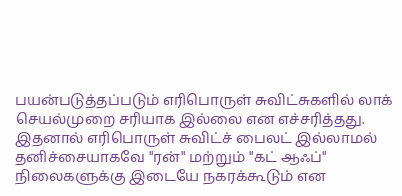பயன்படுத்தப்படும் எரிபொருள் சுவிட்சுகளில் லாக் செயல்முறை சரியாக இல்லை என எச்சரித்தது. இதனால் எரிபொருள் சுவிட்ச் பைலட் இல்லாமல் தனிச்சையாகவே "ரன்" மற்றும் "கட் ஆஃப்" நிலைகளுக்கு இடையே நகரக்கூடும் என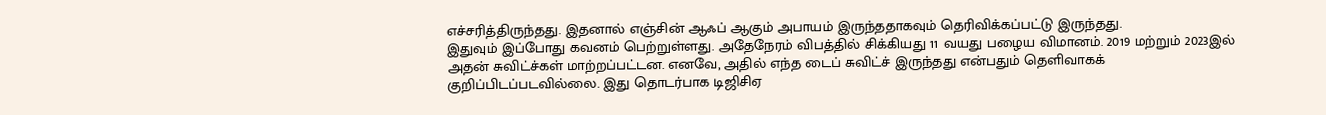எச்சரித்திருந்தது. இதனால் எஞ்சின் ஆஃப் ஆகும் அபாயம் இருந்ததாகவும் தெரிவிக்கப்பட்டு இருந்தது.
இதுவும் இப்போது கவனம் பெற்றுள்ளது. அதேநேரம் விபத்தில் சிக்கியது 11 வயது பழைய விமானம். 2019 மற்றும் 2023இல் அதன் சுவிட்ச்கள் மாற்றப்பட்டன. எனவே, அதில் எந்த டைப் சுவிட்ச் இருந்தது என்பதும் தெளிவாகக் குறிப்பிடப்படவில்லை. இது தொடர்பாக டிஜிசிஏ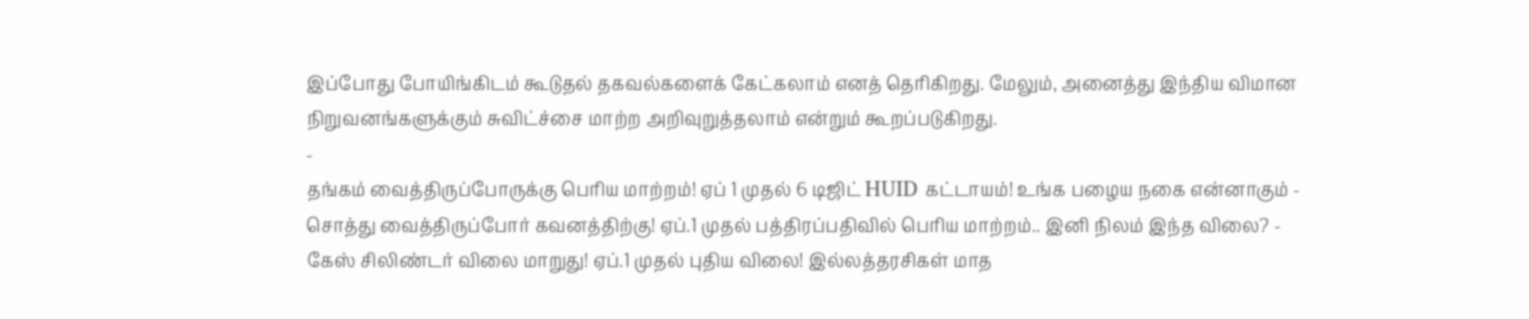இப்போது போயிங்கிடம் கூடுதல் தகவல்களைக் கேட்கலாம் எனத் தெரிகிறது. மேலும், அனைத்து இந்திய விமான நிறுவனங்களுக்கும் சுவிட்ச்சை மாற்ற அறிவுறுத்தலாம் என்றும் கூறப்படுகிறது.
-
தங்கம் வைத்திருப்போருக்கு பெரிய மாற்றம்! ஏப் 1 முதல் 6 டிஜிட் HUID கட்டாயம்! உங்க பழைய நகை என்னாகும் -
சொத்து வைத்திருப்போர் கவனத்திற்கு! ஏப்.1 முதல் பத்திரப்பதிவில் பெரிய மாற்றம்.. இனி நிலம் இந்த விலை? -
கேஸ் சிலிண்டர் விலை மாறுது! ஏப்.1 முதல் புதிய விலை! இல்லத்தரசிகள் மாத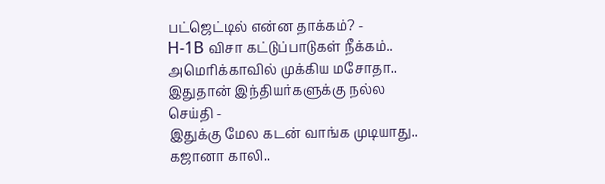பட்ஜெட்டில் என்ன தாக்கம்? -
H-1B விசா கட்டுப்பாடுகள் நீக்கம்.. அமெரிக்காவில் முக்கிய மசோதா.. இதுதான் இந்தியர்களுக்கு நல்ல செய்தி -
இதுக்கு மேல கடன் வாங்க முடியாது.. கஜானா காலி..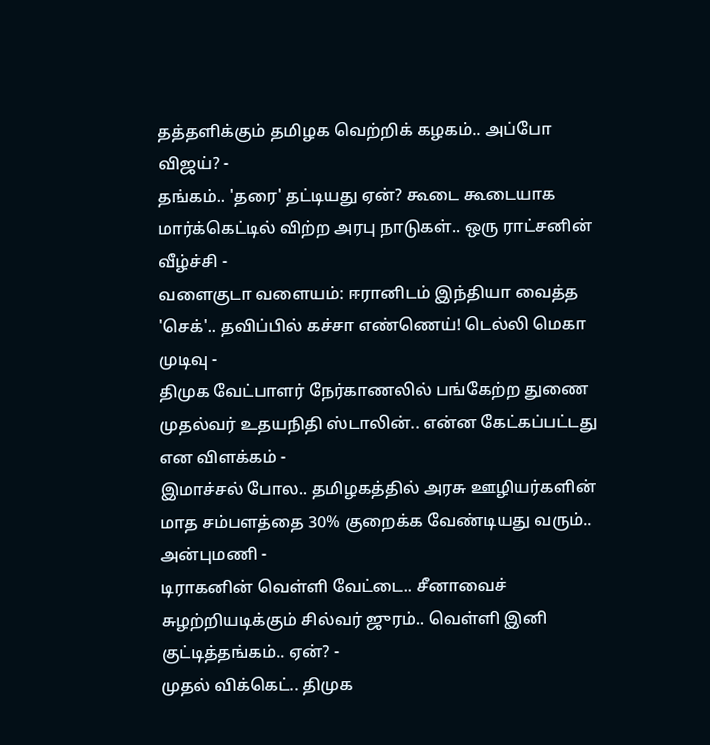தத்தளிக்கும் தமிழக வெற்றிக் கழகம்.. அப்போ விஜய்? -
தங்கம்.. 'தரை' தட்டியது ஏன்? கூடை கூடையாக மார்க்கெட்டில் விற்ற அரபு நாடுகள்.. ஒரு ராட்சனின் வீழ்ச்சி -
வளைகுடா வளையம்: ஈரானிடம் இந்தியா வைத்த 'செக்'.. தவிப்பில் கச்சா எண்ணெய்! டெல்லி மெகா முடிவு -
திமுக வேட்பாளர் நேர்காணலில் பங்கேற்ற துணை முதல்வர் உதயநிதி ஸ்டாலின்.. என்ன கேட்கப்பட்டது என விளக்கம் -
இமாச்சல் போல.. தமிழகத்தில் அரசு ஊழியர்களின் மாத சம்பளத்தை 30% குறைக்க வேண்டியது வரும்.. அன்புமணி -
டிராகனின் வெள்ளி வேட்டை.. சீனாவைச் சுழற்றியடிக்கும் சில்வர் ஜுரம்.. வெள்ளி இனி குட்டித்தங்கம்.. ஏன்? -
முதல் விக்கெட்.. திமுக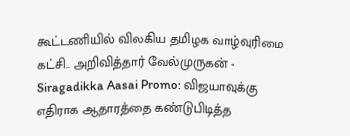கூட்டணியில் விலகிய தமிழக வாழ்வுரிமை கட்சி.. அறிவித்தார் வேல்முருகன் -
Siragadikka Aasai Promo: விஜயாவுக்கு எதிராக ஆதாரத்தை கண்டுபிடித்த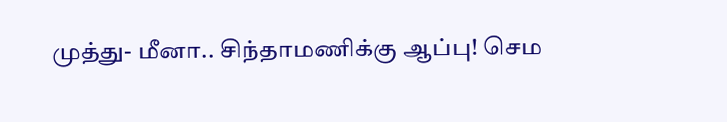முத்து- மீனா.. சிந்தாமணிக்கு ஆப்பு! செம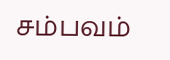சம்பவம்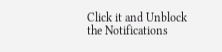Click it and Unblock the Notifications